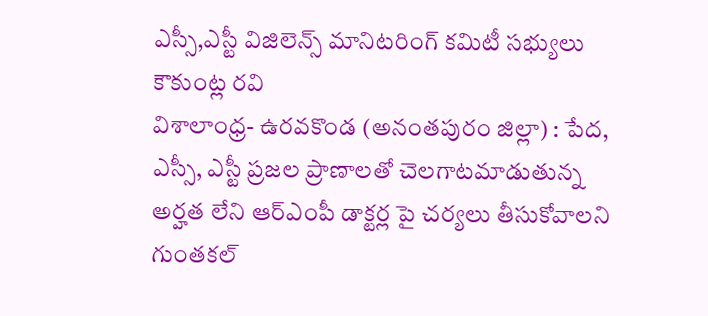ఎస్సీ,ఎస్టీ విజిలెన్స్ మానిటరింగ్ కమిటీ సభ్యులు కౌకుంట్ల రవి
విశాలాంధ్ర- ఉరవకొండ (అనంతపురం జిల్లా) : పేద, ఎస్సీ, ఎస్టీ ప్రజల ప్రాణాలతో చెలగాటమాడుతున్న అర్హత లేని ఆర్ఎంపీ డాక్టర్ల పై చర్యలు తీసుకోవాలని గుంతకల్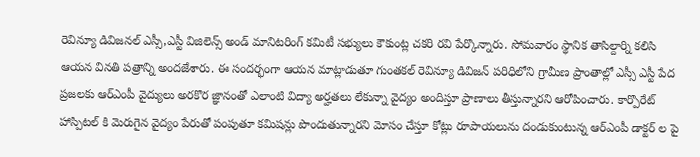రెవిన్యూ డివిజనల్ ఎస్సీ,ఎస్టీ విజిలెన్స్ అండ్ మానిటరింగ్ కమిటీ సభ్యులు కౌకుంట్ల చకరి రవి పేర్కొన్నారు. సోమవారం స్థానిక తాసిల్దార్ని కలిసి ఆయన వినతి పత్రాన్ని అందజేశారు. ఈ సందర్భంగా ఆయన మాట్లాడుతూ గుంతకల్ రెవిన్యూ డివిజన్ పరిధిలోని గ్రామీణ ప్రాంతాల్లో ఎస్సీ ఎస్టీ పేద ప్రజలకు ఆర్ఎంపీ వైద్యులు అరకొర జ్ఞానంతో ఎలాంటి విద్యా అర్హతలు లేకున్నా వైద్యం అందిస్తూ ప్రాణాలు తీస్తున్నారని ఆరోపించారు. కార్పొరేట్ హాస్పిటల్ కి మెరుగైన వైద్యం పేరుతో పంపుతూ కమిషన్లు పొందుతున్నారని మోసం చేస్తూ కోట్లు రూపాయలును దండుకుంటున్న ఆర్ఎంపీ డాక్టర్ ల పై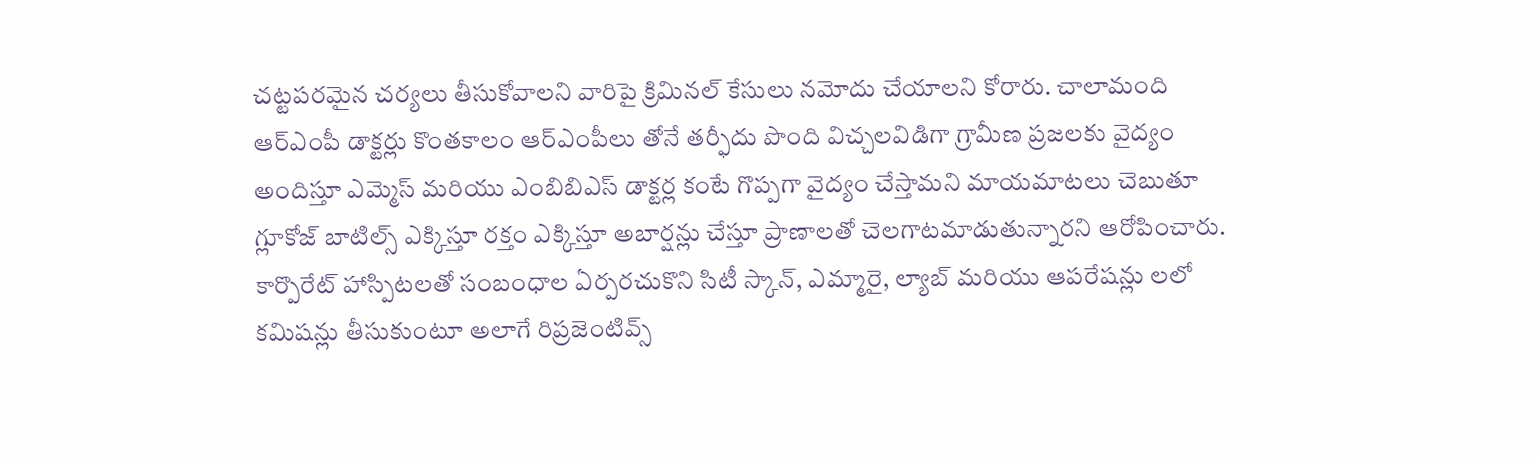చట్టపరమైన చర్యలు తీసుకోవాలని వారిపై క్రిమినల్ కేసులు నమోదు చేయాలని కోరారు. చాలామంది ఆర్ఎంపీ డాక్టర్లు కొంతకాలం ఆర్ఎంపీలు తోనే తర్ఫీదు పొంది విచ్చలవిడిగా గ్రామీణ ప్రజలకు వైద్యం అందిస్తూ ఎమ్మెస్ మరియు ఎంబిబిఎస్ డాక్టర్ల కంటే గొప్పగా వైద్యం చేస్తామని మాయమాటలు చెబుతూ గ్లూకోజ్ బాటిల్స్ ఎక్కిస్తూ రక్తం ఎక్కిస్తూ అబార్షన్లు చేస్తూ ప్రాణాలతో చెలగాటమాడుతున్నారని ఆరోపించారు. కార్పొరేట్ హాస్పిటలతో సంబంధాల ఏర్పరచుకొని సిటీ స్కాన్, ఎమ్మారై, ల్యాబ్ మరియు ఆపరేషన్లు లలో కమిషన్లు తీసుకుంటూ అలాగే రిప్రజెంటివ్స్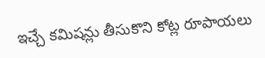ఇచ్చే కమిషన్లు తీసుకొని కోట్ల రూపాయలు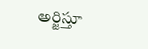అర్జిస్తూ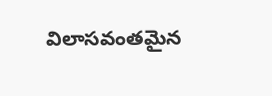విలాసవంతమైన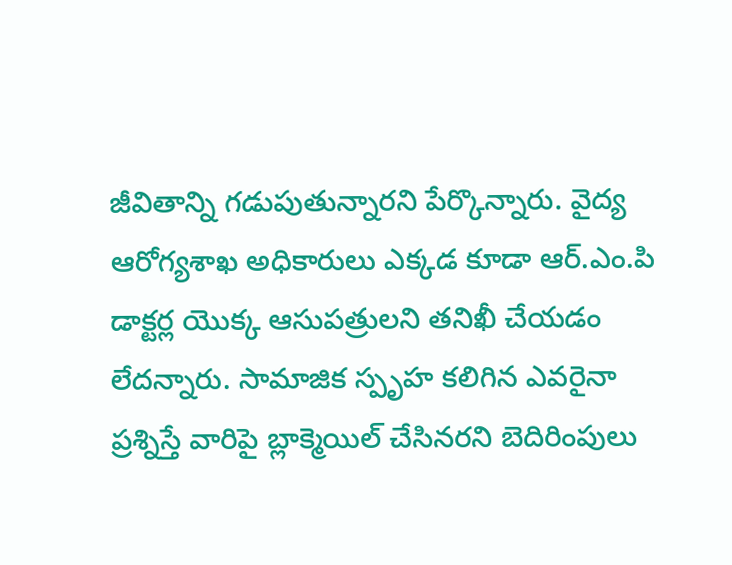జీవితాన్ని గడుపుతున్నారని పేర్కొన్నారు. వైద్య ఆరోగ్యశాఖ అధికారులు ఎక్కడ కూడా ఆర్.ఎం.పి డాక్టర్ల యొక్క ఆసుపత్రులని తనిఖీ చేయడం లేదన్నారు. సామాజిక స్పృహ కలిగిన ఎవరైనా ప్రశ్నిస్తే వారిపై బ్లాక్మెయిల్ చేసినరని బెదిరింపులు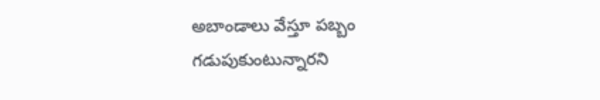అబాండాలు వేస్తూ పబ్బం గడుపుకుంటున్నారని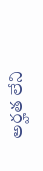అర్హత లేని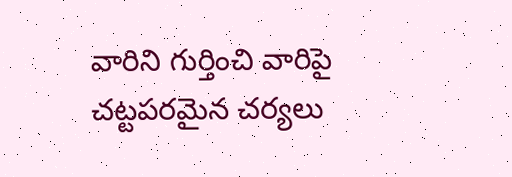వారిని గుర్తించి వారిపై చట్టపరమైన చర్యలు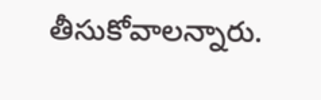తీసుకోవాలన్నారు.